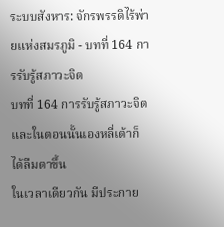ระบบสังหาร: จักรพรรดิไร้พ่ายแห่งสมรภูมิ - บทที่ 164 การรับรู้สภาวะจิต
บทที่ 164 การรับรู้สภาวะจิต
และในตอนนั้นเองหลี่เต้าก็ได้ลืมตาขึ้น
ในเวลาเดียวกัน มีประกาย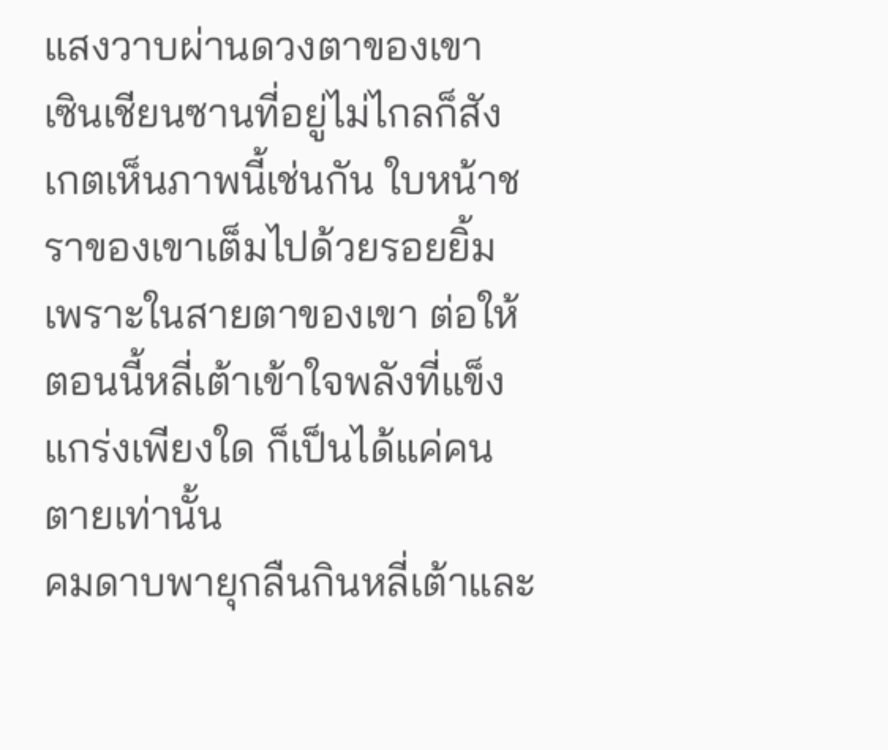แสงวาบผ่านดวงตาของเขา
เซินเชียนซานที่อยู่ไม่ไกลก็สังเกตเห็นภาพนี้เช่นกัน ใบหน้าชราของเขาเต็มไปด้วยรอยยิ้ม เพราะในสายตาของเขา ต่อให้ตอนนี้หลี่เต้าเข้าใจพลังที่แข็งแกร่งเพียงใด ก็เป็นได้แค่คนตายเท่านั้น
คมดาบพายุกลืนกินหลี่เต้าและ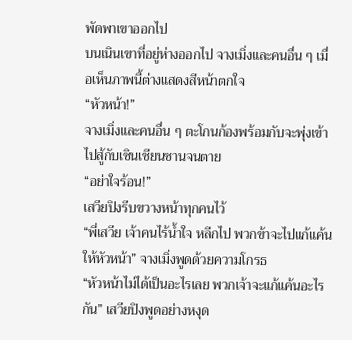พัดพาเขาออกไป
บนเนินเขาที่อยู่ห่างออกไป จางเมิ่งและคนอื่น ๆ เมื่อเห็นภาพนี้ต่างแสดงสีหน้าตกใจ
“หัวหน้า!”
จางเมิ่งและคนอื่น ๆ ตะโกนก้องพร้อมกับจะพุ่งเข้าไปสู้กับเซินเชียนซานจนตาย
“อย่าใจร้อน!”
เสวียปิงรีบขวางหน้าทุกคนไว้
“พี่เสวีย เจ้าคนไร้น้ำใจ หลีกไป พวกข้าจะไปแก้แค้นให้หัวหน้า” จางเมิ่งพูดด้วยความโกรธ
“หัวหน้าไม่ได้เป็นอะไรเลย พวกเจ้าจะแก้แค้นอะไรกัน” เสวียปิงพูดอย่างหงุด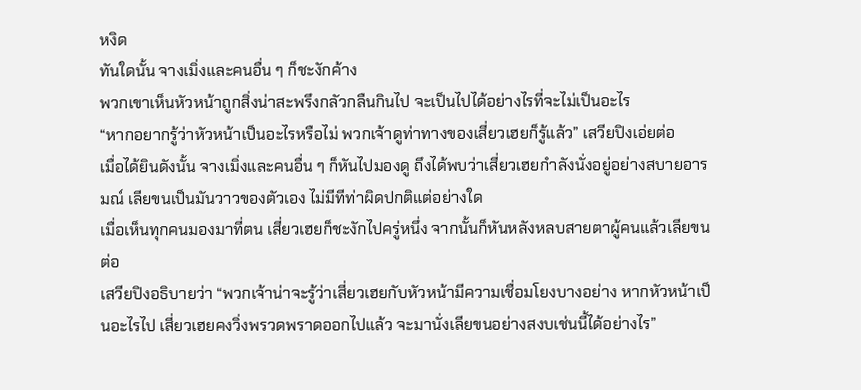หงิด
ทันใดนั้น จางเมิ่งและคนอื่น ๆ ก็ชะงักค้าง
พวกเขาเห็นหัวหน้าถูกสิ่งน่าสะพรึงกลัวกลืนกินไป จะเป็นไปได้อย่างไรที่จะไม่เป็นอะไร
“หากอยากรู้ว่าหัวหน้าเป็นอะไรหรือไม่ พวกเจ้าดูท่าทางของเสี่ยวเฮยก็รู้แล้ว” เสวียปิงเอ่ยต่อ
เมื่อได้ยินดังนั้น จางเมิ่งและคนอื่น ๆ ก็หันไปมองดู ถึงได้พบว่าเสี่ยวเฮยกำลังนั่งอยู่อย่างสบายอารมณ์ เลียขนเป็นมันวาวของตัวเอง ไม่มีทีท่าผิดปกติแต่อย่างใด
เมื่อเห็นทุกคนมองมาที่ตน เสี่ยวเฮยก็ชะงักไปครู่หนึ่ง จากนั้นก็หันหลังหลบสายตาผู้คนแล้วเลียขนต่อ
เสวียปิงอธิบายว่า “พวกเจ้าน่าจะรู้ว่าเสี่ยวเฮยกับหัวหน้ามีความเชื่อมโยงบางอย่าง หากหัวหน้าเป็นอะไรไป เสี่ยวเฮยคงวิ่งพรวดพราดออกไปแล้ว จะมานั่งเลียขนอย่างสงบเช่นนี้ได้อย่างไร”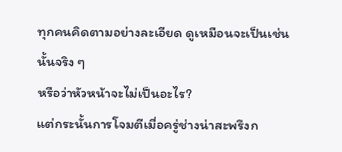ทุกคนคิดตามอย่างละเอียด ดูเหมือนจะเป็นเช่นนั้นจริง ๆ
หรือว่าหัวหน้าจะไม่เป็นอะไร?
แต่กระนั้นการโจมตีเมื่อครู่ช่างน่าสะพรึงก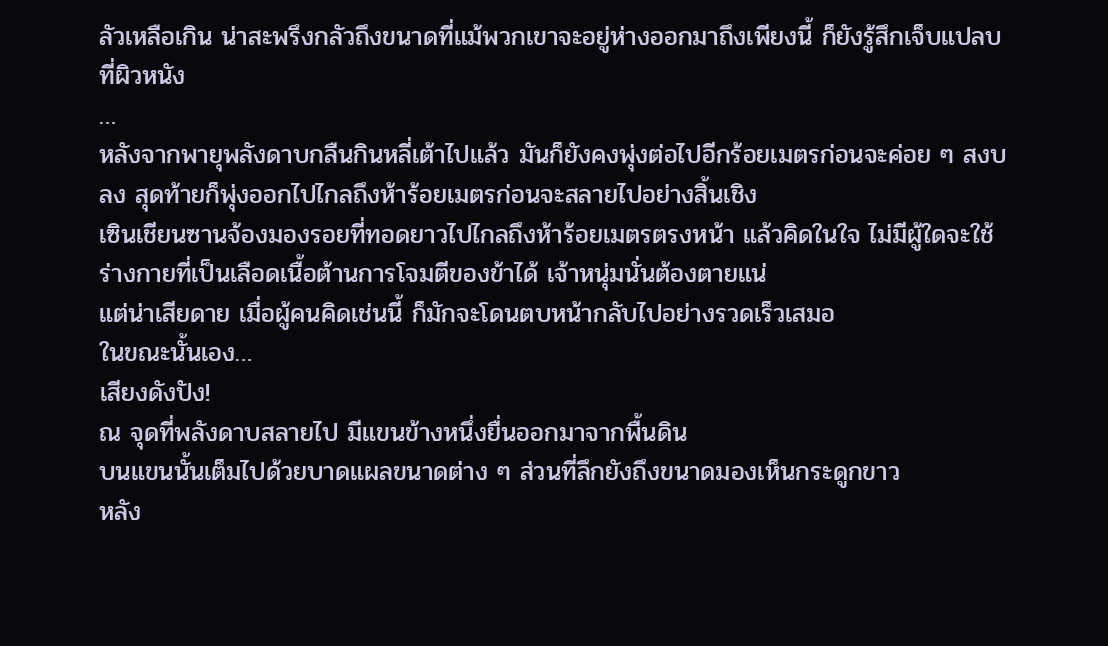ลัวเหลือเกิน น่าสะพรึงกลัวถึงขนาดที่แม้พวกเขาจะอยู่ห่างออกมาถึงเพียงนี้ ก็ยังรู้สึกเจ็บแปลบที่ผิวหนัง
…
หลังจากพายุพลังดาบกลืนกินหลี่เต้าไปแล้ว มันก็ยังคงพุ่งต่อไปอีกร้อยเมตรก่อนจะค่อย ๆ สงบลง สุดท้ายก็พุ่งออกไปไกลถึงห้าร้อยเมตรก่อนจะสลายไปอย่างสิ้นเชิง
เซินเชียนซานจ้องมองรอยที่ทอดยาวไปไกลถึงห้าร้อยเมตรตรงหน้า แล้วคิดในใจ ไม่มีผู้ใดจะใช้ร่างกายที่เป็นเลือดเนื้อต้านการโจมตีของข้าได้ เจ้าหนุ่มนั่นต้องตายแน่
แต่น่าเสียดาย เมื่อผู้คนคิดเช่นนี้ ก็มักจะโดนตบหน้ากลับไปอย่างรวดเร็วเสมอ
ในขณะนั้นเอง…
เสียงดังปัง!
ณ จุดที่พลังดาบสลายไป มีแขนข้างหนึ่งยื่นออกมาจากพื้นดิน
บนแขนนั้นเต็มไปด้วยบาดแผลขนาดต่าง ๆ ส่วนที่ลึกยังถึงขนาดมองเห็นกระดูกขาว
หลัง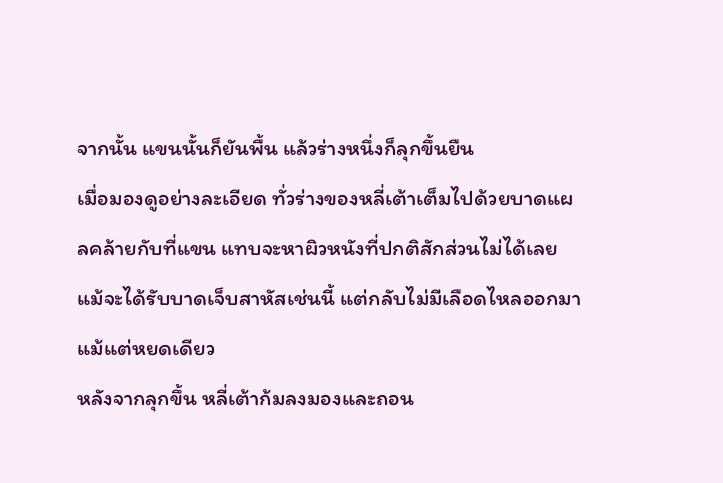จากนั้น แขนนั้นก็ยันพื้น แล้วร่างหนึ่งก็ลุกขึ้นยืน
เมื่อมองดูอย่างละเอียด ทั่วร่างของหลี่เต้าเต็มไปด้วยบาดแผลคล้ายกับที่แขน แทบจะหาผิวหนังที่ปกติสักส่วนไม่ได้เลย
แม้จะได้รับบาดเจ็บสาหัสเช่นนี้ แต่กลับไม่มีเลือดไหลออกมาแม้แต่หยดเดียว
หลังจากลุกขึ้น หลี่เต้าก้มลงมองและถอน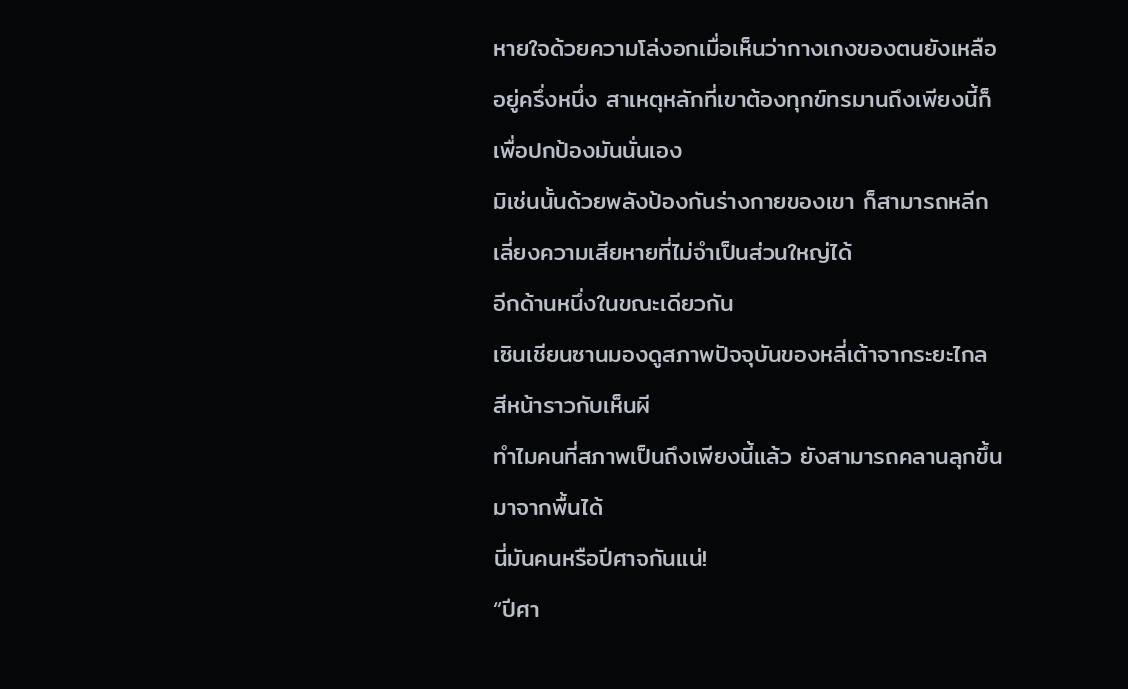หายใจด้วยความโล่งอกเมื่อเห็นว่ากางเกงของตนยังเหลืออยู่ครึ่งหนึ่ง สาเหตุหลักที่เขาต้องทุกข์ทรมานถึงเพียงนี้ก็เพื่อปกป้องมันนั่นเอง
มิเช่นนั้นด้วยพลังป้องกันร่างกายของเขา ก็สามารถหลีกเลี่ยงความเสียหายที่ไม่จำเป็นส่วนใหญ่ได้
อีกด้านหนึ่งในขณะเดียวกัน
เซินเชียนซานมองดูสภาพปัจจุบันของหลี่เต้าจากระยะไกล สีหน้าราวกับเห็นผี
ทำไมคนที่สภาพเป็นถึงเพียงนี้แล้ว ยังสามารถคลานลุกขึ้นมาจากพื้นได้
นี่มันคนหรือปีศาจกันแน่!
“ปีศา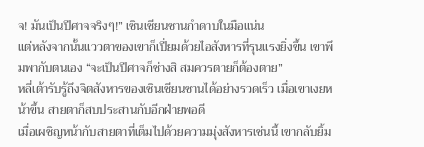จ! มันเป็นปีศาจจริงๆ!” เซินเชียนซานกำดาบในมือแน่น
แต่หลังจากนั้นแววตาของเขาก็เปี่ยมด้วยไอสังหารที่รุนแรงยิ่งขึ้น เขาพึมพากับตนเอง “จะเป็นปีศาจก็ช่างสิ สมควรตายก็ต้องตาย”
หลี่เต้ารับรู้ถึงจิตสังหารของเซินเชียนซานได้อย่างรวดเร็ว เมื่อเขาเงยหน้าขึ้น สายตาก็สบประสานกับอีกฝ่ายพอดี
เมื่อเผชิญหน้ากับสายตาที่เต็มไปด้วยความมุ่งสังหารเช่นนี้ เขากลับยิ้ม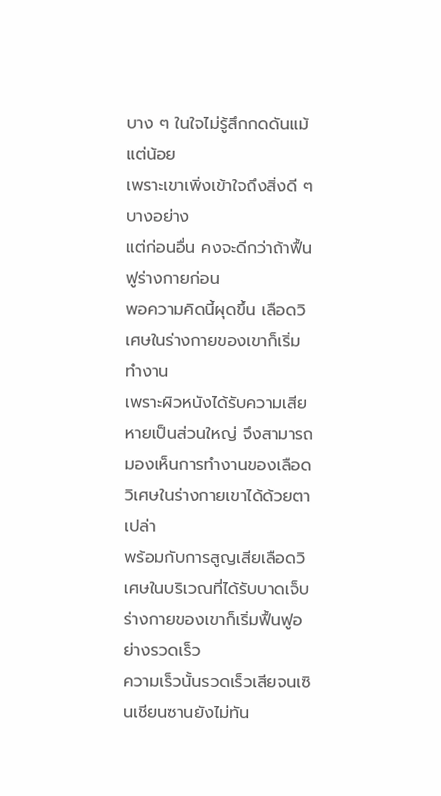บาง ๆ ในใจไม่รู้สึกกดดันแม้แต่น้อย
เพราะเขาเพิ่งเข้าใจถึงสิ่งดี ๆ บางอย่าง
แต่ก่อนอื่น คงจะดีกว่าถ้าฟื้นฟูร่างกายก่อน
พอความคิดนี้ผุดขึ้น เลือดวิเศษในร่างกายของเขาก็เริ่มทำงาน
เพราะผิวหนังได้รับความเสียหายเป็นส่วนใหญ่ จึงสามารถมองเห็นการทำงานของเลือดวิเศษในร่างกายเขาได้ด้วยตาเปล่า
พร้อมกับการสูญเสียเลือดวิเศษในบริเวณที่ได้รับบาดเจ็บ ร่างกายของเขาก็เริ่มฟื้นฟูอย่างรวดเร็ว
ความเร็วนั้นรวดเร็วเสียจนเซินเชียนซานยังไม่ทัน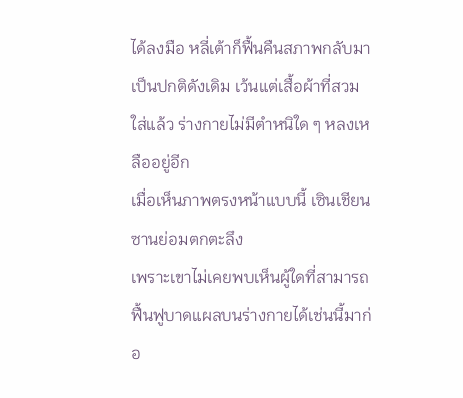ได้ลงมือ หลี่เต้าก็ฟื้นคืนสภาพกลับมาเป็นปกติดังเดิม เว้นแต่เสื้อผ้าที่สวมใส่แล้ว ร่างกายไม่มีตำหนิใด ๆ หลงเหลืออยู่อีก
เมื่อเห็นภาพตรงหน้าแบบนี้ เซินเชียนซานย่อมตกตะลึง
เพราะเขาไม่เคยพบเห็นผู้ใดที่สามารถฟื้นฟูบาดแผลบนร่างกายได้เช่นนี้มาก่อ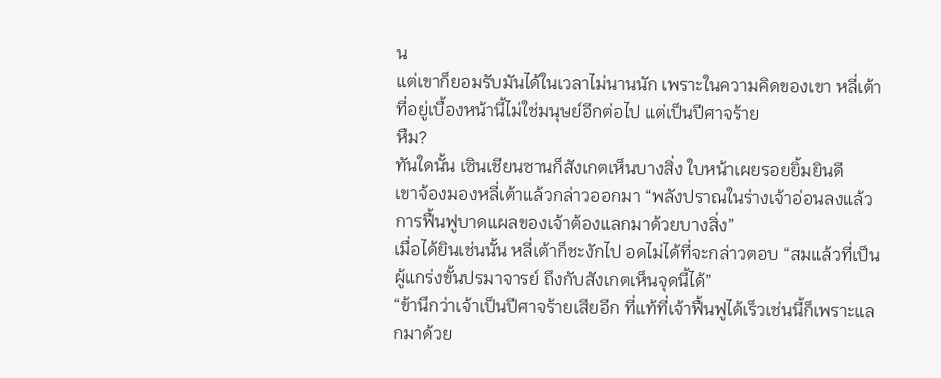น
แต่เขาก็ยอมรับมันได้ในเวลาไม่นานนัก เพราะในความคิดของเขา หลี่เต้าที่อยู่เบื้องหน้านี้ไม่ใช่มนุษย์อีกต่อไป แต่เป็นปีศาจร้าย
หืม?
ทันใดนั้น เซินเชียนซานก็สังเกตเห็นบางสิ่ง ใบหน้าเผยรอยยิ้มยินดี
เขาจ้องมองหลี่เต้าแล้วกล่าวออกมา “พลังปราณในร่างเจ้าอ่อนลงแล้ว การฟื้นฟูบาดแผลของเจ้าต้องแลกมาด้วยบางสิ่ง”
เมื่อได้ยินเช่นนั้น หลี่เต้าก็ชะงักไป อดไม่ได้ที่จะกล่าวตอบ “สมแล้วที่เป็นผู้แกร่งขั้นปรมาจารย์ ถึงกับสังเกตเห็นจุดนี้ได้”
“ข้านึกว่าเจ้าเป็นปีศาจร้ายเสียอีก ที่แท้ที่เจ้าฟื้นฟูได้เร็วเช่นนี้ก็เพราะแลกมาด้วย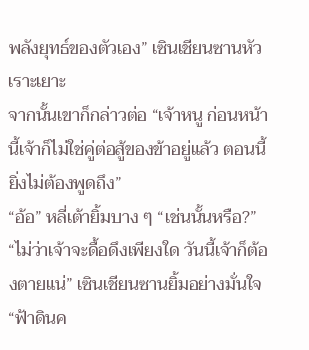พลังยุทธ์ของตัวเอง” เซินเชียนซานหัวเราะเยาะ
จากนั้นเขาก็กล่าวต่อ “เจ้าหนู ก่อนหน้านี้เจ้าก็ไม่ใช่คู่ต่อสู้ของข้าอยู่แล้ว ตอนนี้ยิ่งไม่ต้องพูดถึง”
“อ้อ” หลี่เต้ายิ้มบาง ๆ “เช่นนั้นหรือ?”
“ไม่ว่าเจ้าจะดื้อดึงเพียงใด วันนี้เจ้าก็ต้องตายแน่” เซินเชียนซานยิ้มอย่างมั่นใจ
“ฟ้าดินค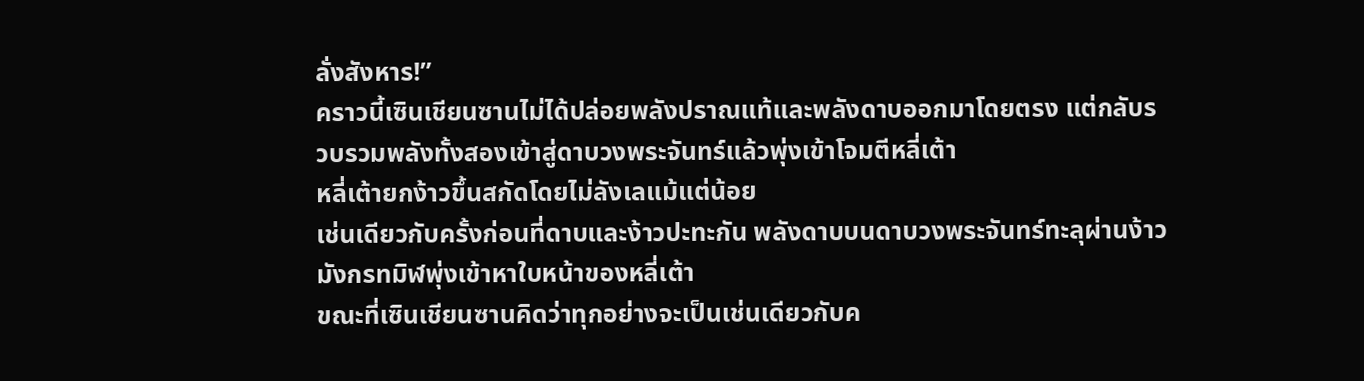ลั่งสังหาร!”
คราวนี้เซินเชียนซานไม่ได้ปล่อยพลังปราณแท้และพลังดาบออกมาโดยตรง แต่กลับรวบรวมพลังทั้งสองเข้าสู่ดาบวงพระจันทร์แล้วพุ่งเข้าโจมตีหลี่เต้า
หลี่เต้ายกง้าวขึ้นสกัดโดยไม่ลังเลแม้แต่น้อย
เช่นเดียวกับครั้งก่อนที่ดาบและง้าวปะทะกัน พลังดาบบนดาบวงพระจันทร์ทะลุผ่านง้าวมังกรทมิฬพุ่งเข้าหาใบหน้าของหลี่เต้า
ขณะที่เซินเชียนซานคิดว่าทุกอย่างจะเป็นเช่นเดียวกับค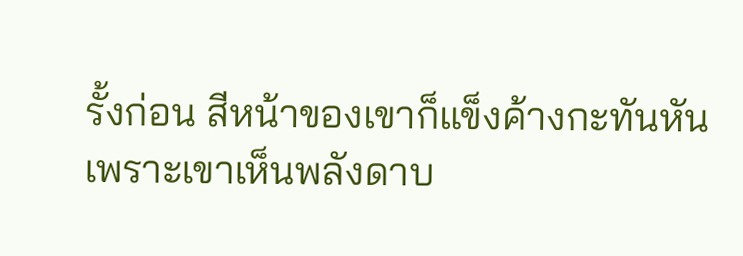รั้งก่อน สีหน้าของเขาก็แข็งค้างกะทันหัน
เพราะเขาเห็นพลังดาบ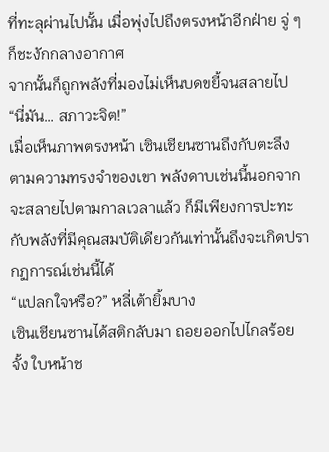ที่ทะลุผ่านไปนั้น เมื่อพุ่งไปถึงตรงหน้าอีกฝ่าย จู่ ๆ ก็ชะงักกลางอากาศ
จากนั้นก็ถูกพลังที่มองไม่เห็นบดขยี้จนสลายไป
“นี่มัน… สภาวะจิต!”
เมื่อเห็นภาพตรงหน้า เซินเชียนซานถึงกับตะลึง
ตามความทรงจำของเขา พลังดาบเช่นนี้นอกจากจะสลายไปตามกาลเวลาแล้ว ก็มีเพียงการปะทะกับพลังที่มีคุณสมบัติเดียวกันเท่านั้นถึงจะเกิดปรากฏการณ์เช่นนี้ได้
“แปลกใจหรือ?” หลี่เต้ายิ้มบาง
เซินเชียนซานได้สติกลับมา ถอยออกไปไกลร้อยจั้ง ใบหน้าช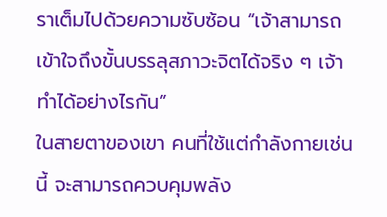ราเต็มไปด้วยความซับซ้อน “เจ้าสามารถเข้าใจถึงขั้นบรรลุสภาวะจิตได้จริง ๆ เจ้าทำได้อย่างไรกัน”
ในสายตาของเขา คนที่ใช้แต่กำลังกายเช่นนี้ จะสามารถควบคุมพลัง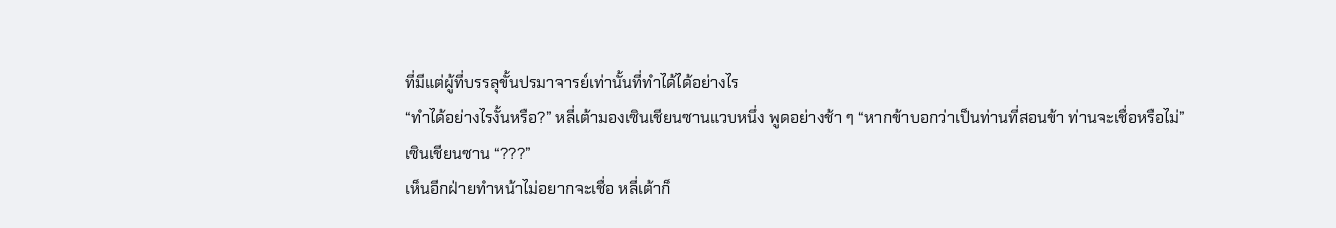ที่มีแต่ผู้ที่บรรลุขั้นปรมาจารย์เท่านั้นที่ทำได้ได้อย่างไร
“ทำได้อย่างไรงั้นหรือ?” หลี่เต้ามองเซินเชียนซานแวบหนึ่ง พูดอย่างช้า ๆ “หากข้าบอกว่าเป็นท่านที่สอนข้า ท่านจะเชื่อหรือไม่”
เซินเชียนซาน “???”
เห็นอีกฝ่ายทำหน้าไม่อยากจะเชื่อ หลี่เต้าก็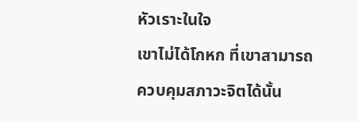หัวเราะในใจ
เขาไม่ได้โกหก ที่เขาสามารถควบคุมสภาวะจิตได้นั้น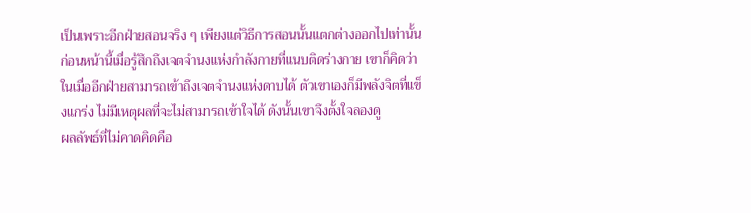เป็นเพราะอีกฝ่ายสอนจริง ๆ เพียงแต่วิธีการสอนนั้นแตกต่างออกไปเท่านั้น
ก่อนหน้านี้เมื่อรู้สึกถึงเจตจำนงแห่งกำลังกายที่แนบติดร่างกาย เขาก็คิดว่าในเมื่ออีกฝ่ายสามารถเข้าถึงเจตจำนงแห่งดาบได้ ตัวเขาเองก็มีพลังจิตที่แข็งแกร่ง ไม่มีเหตุผลที่จะไม่สามารถเข้าใจได้ ดังนั้นเขาจึงตั้งใจลองดู
ผลลัพธ์ที่ไม่คาดคิดคือ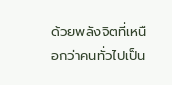ด้วยพลังจิตที่เหนือกว่าคนทั่วไปเป็น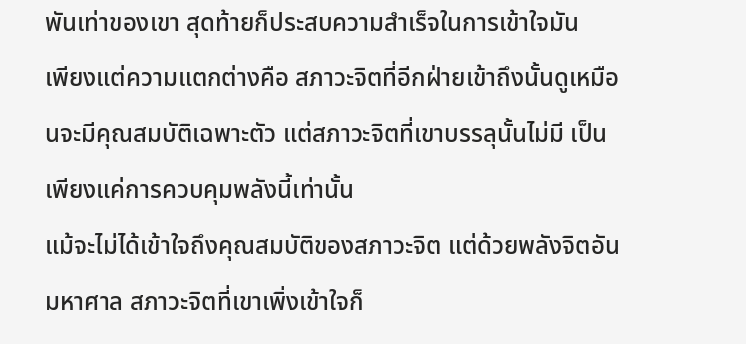พันเท่าของเขา สุดท้ายก็ประสบความสำเร็จในการเข้าใจมัน
เพียงแต่ความแตกต่างคือ สภาวะจิตที่อีกฝ่ายเข้าถึงนั้นดูเหมือนจะมีคุณสมบัติเฉพาะตัว แต่สภาวะจิตที่เขาบรรลุนั้นไม่มี เป็นเพียงแค่การควบคุมพลังนี้เท่านั้น
แม้จะไม่ได้เข้าใจถึงคุณสมบัติของสภาวะจิต แต่ด้วยพลังจิตอันมหาศาล สภาวะจิตที่เขาเพิ่งเข้าใจก็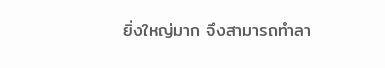ยิ่งใหญ่มาก จึงสามารถทำลา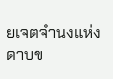ยเจตจำนงแห่งดาบข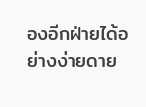องอีกฝ่ายได้อย่างง่ายดาย